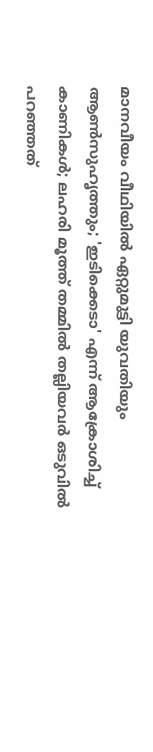മാനവീയം വീഥിയിൽ ഏറ്റുമുട്ടി യുവതിയും ആൺസുഹൃത്തും; 'ഇടിക്കെടാ' എന്ന് ആക്രോശിച്ച് കാണികൾ; ലഹരി മൂത്ത് തമ്മിൽ തല്ലിയവർ ഒടുവിൽ പറഞ്ഞത്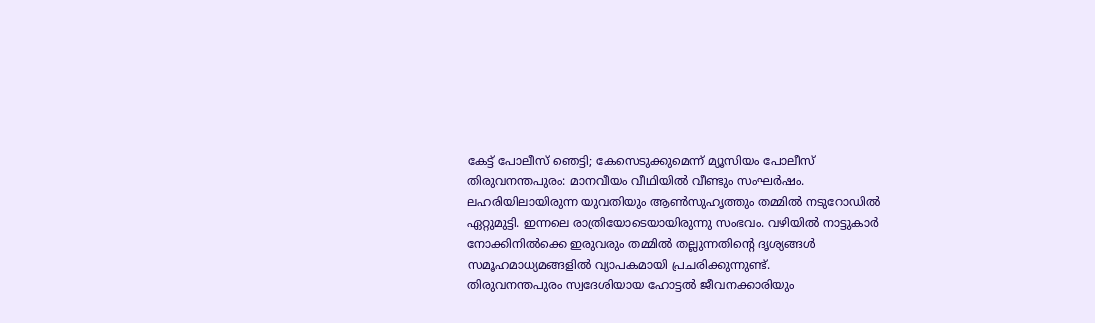കേട്ട് പോലീസ് ഞെട്ടി; കേസെടുക്കുമെന്ന് മ്യൂസിയം പോലീസ്
തിരുവനന്തപുരം: മാനവീയം വീഥിയിൽ വീണ്ടും സംഘർഷം. ലഹരിയിലായിരുന്ന യുവതിയും ആൺസുഹൃത്തും തമ്മിൽ നടുറോഡിൽ ഏറ്റുമുട്ടി. ഇന്നലെ രാത്രിയോടെയായിരുന്നു സംഭവം. വഴിയിൽ നാട്ടുകാർ നോക്കിനിൽക്കെ ഇരുവരും തമ്മിൽ തല്ലുന്നതിന്റെ ദൃശ്യങ്ങൾ സമൂഹമാധ്യമങ്ങളിൽ വ്യാപകമായി പ്രചരിക്കുന്നുണ്ട്.
തിരുവനന്തപുരം സ്വദേശിയായ ഹോട്ടൽ ജീവനക്കാരിയും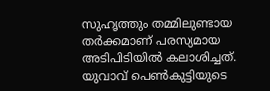സുഹൃത്തും തമ്മിലുണ്ടായ തർക്കമാണ് പരസ്യമായ അടിപിടിയിൽ കലാശിച്ചത്. യുവാവ് പെൺകുട്ടിയുടെ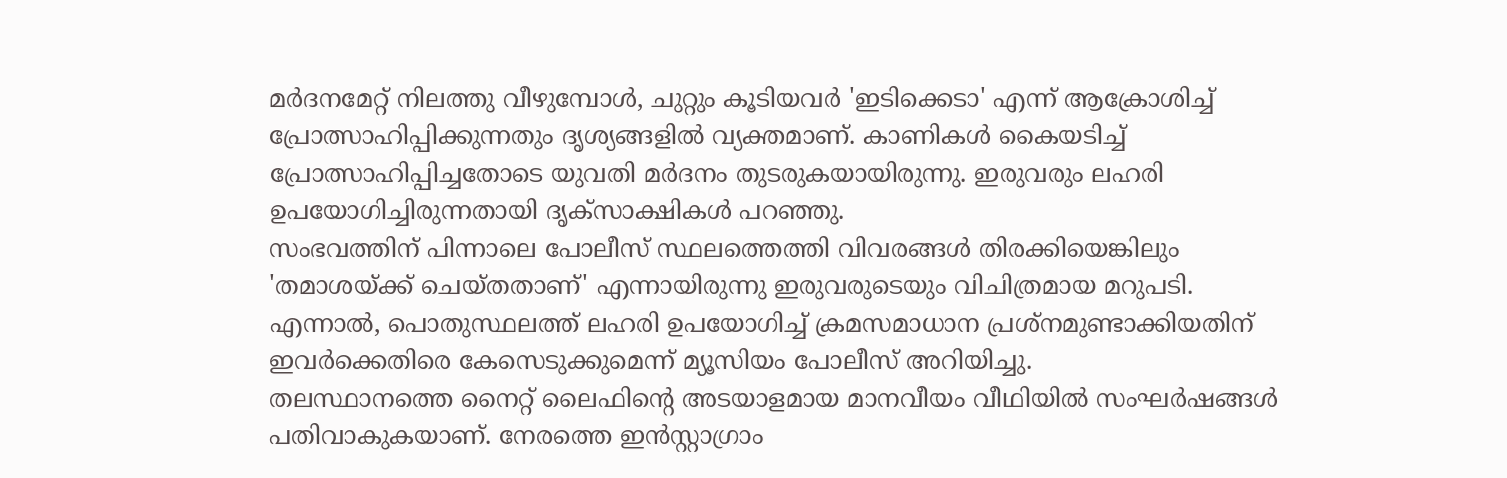മർദനമേറ്റ് നിലത്തു വീഴുമ്പോൾ, ചുറ്റും കൂടിയവർ 'ഇടിക്കെടാ' എന്ന് ആക്രോശിച്ച് പ്രോത്സാഹിപ്പിക്കുന്നതും ദൃശ്യങ്ങളിൽ വ്യക്തമാണ്. കാണികൾ കൈയടിച്ച് പ്രോത്സാഹിപ്പിച്ചതോടെ യുവതി മർദനം തുടരുകയായിരുന്നു. ഇരുവരും ലഹരി ഉപയോഗിച്ചിരുന്നതായി ദൃക്സാക്ഷികൾ പറഞ്ഞു.
സംഭവത്തിന് പിന്നാലെ പോലീസ് സ്ഥലത്തെത്തി വിവരങ്ങൾ തിരക്കിയെങ്കിലും 'തമാശയ്ക്ക് ചെയ്തതാണ്' എന്നായിരുന്നു ഇരുവരുടെയും വിചിത്രമായ മറുപടി. എന്നാൽ, പൊതുസ്ഥലത്ത് ലഹരി ഉപയോഗിച്ച് ക്രമസമാധാന പ്രശ്നമുണ്ടാക്കിയതിന് ഇവർക്കെതിരെ കേസെടുക്കുമെന്ന് മ്യൂസിയം പോലീസ് അറിയിച്ചു.
തലസ്ഥാനത്തെ നൈറ്റ് ലൈഫിന്റെ അടയാളമായ മാനവീയം വീഥിയിൽ സംഘർഷങ്ങൾ പതിവാകുകയാണ്. നേരത്തെ ഇൻസ്റ്റാഗ്രാം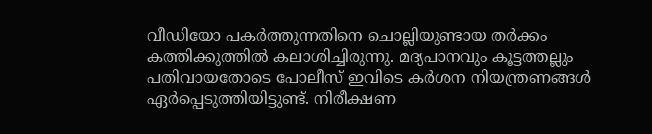വീഡിയോ പകർത്തുന്നതിനെ ചൊല്ലിയുണ്ടായ തർക്കം കത്തിക്കുത്തിൽ കലാശിച്ചിരുന്നു. മദ്യപാനവും കൂട്ടത്തല്ലും പതിവായതോടെ പോലീസ് ഇവിടെ കർശന നിയന്ത്രണങ്ങൾ ഏർപ്പെടുത്തിയിട്ടുണ്ട്. നിരീക്ഷണ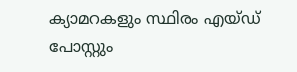ക്യാമറകളും സ്ഥിരം എയ്ഡ് പോസ്റ്റും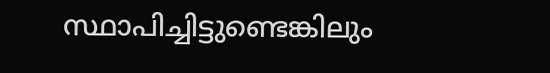സ്ഥാപിച്ചിട്ടുണ്ടെങ്കിലും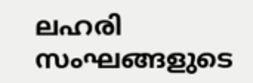ലഹരി സംഘങ്ങളുടെ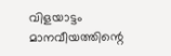വിളയാട്ടം മാനവീയത്തിന്റെ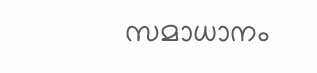സമാധാനം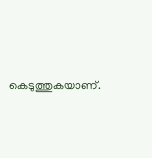കെടുത്തുകയാണ്.